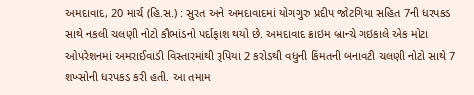અમદાવાદ, 20 માર્ચ (હિ.સ.) : સુરત અને અમદાવાદમાં યોગગુરુ પ્રદીપ જોટગિયા સહિત 7ની ધરપકડ સાથે નકલી ચલણી નોટો કૌભાંડનો પર્દાફાશ થયો છે. અમદાવાદ ક્રાઇમ બ્રાન્ચે ગઇકાલે એક મોટા ઓપરેશનમાં અમરાઈવાડી વિસ્તારમાંથી રૂપિયા 2 કરોડથી વધુની કિંમતની બનાવટી ચલણી નોટો સાથે 7 શખ્સોની ધરપકડ કરી હતી. આ તમામ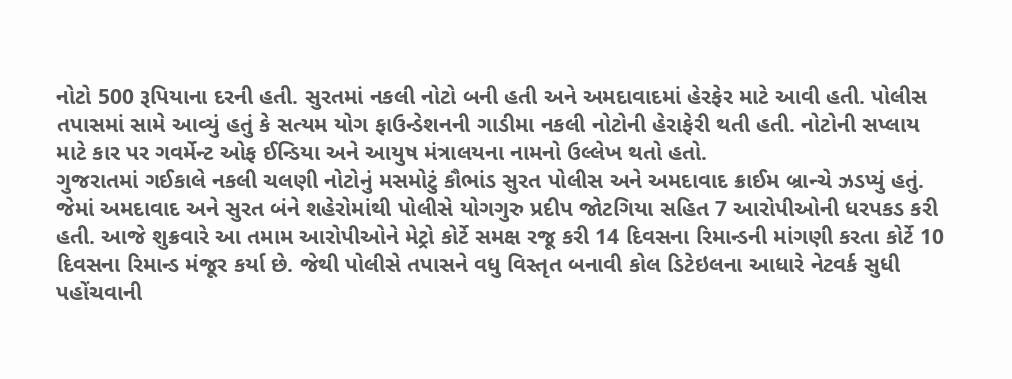નોટો 500 રૂપિયાના દરની હતી. સુરતમાં નકલી નોટો બની હતી અને અમદાવાદમાં હેરફેર માટે આવી હતી. પોલીસ તપાસમાં સામે આવ્યું હતું કે સત્યમ યોગ ફાઉન્ડેશનની ગાડીમા નકલી નોટોની હેરાફેરી થતી હતી. નોટોની સપ્લાય માટે કાર પર ગવર્મેન્ટ ઓફ ઈન્ડિયા અને આયુષ મંત્રાલયના નામનો ઉલ્લેખ થતો હતો.
ગુજરાતમાં ગઈકાલે નકલી ચલણી નોટોનું મસમોટું કૌભાંડ સુરત પોલીસ અને અમદાવાદ ક્રાઈમ બ્રાન્ચે ઝડપ્યું હતું. જેમાં અમદાવાદ અને સુરત બંને શહેરોમાંથી પોલીસે યોગગુરુ પ્રદીપ જોટગિયા સહિત 7 આરોપીઓની ધરપકડ કરી હતી. આજે શુક્રવારે આ તમામ આરોપીઓને મેટ્રો કોર્ટે સમક્ષ રજૂ કરી 14 દિવસના રિમાન્ડની માંગણી કરતા કોર્ટે 10 દિવસના રિમાન્ડ મંજૂર કર્યા છે. જેથી પોલીસે તપાસને વધુ વિસ્તૃત બનાવી કોલ ડિટેઇલના આધારે નેટવર્ક સુધી પહોંચવાની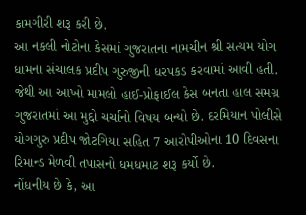કામગીરી શરૂ કરી છે.
આ નકલી નોટોના કેસમાં ગુજરાતના નામચીન શ્રી સત્યમ યોગ ધામના સંચાલક પ્રદીપ ગુરુજીની ધરપકડ કરવામાં આવી હતી. જેથી આ આખો મામલો હાઈ-પ્રોફાઈલ કેસ બનતા હાલ સમગ્ર ગુજરાતમાં આ મુદ્દો ચર્ચાનો વિષય બન્યો છે. દરમિયાન પોલીસે યોગગુરુ પ્રદીપ જોટગિયા સહિત 7 આરોપીઓના 10 દિવસના રિમાન્ડ મેળવી તપાસનો ધમધમાટ શરૂ કર્યો છે.
નોંધનીય છે કે, આ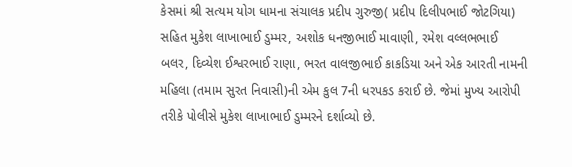કેસમાં શ્રી સત્યમ યોગ ધામના સંચાલક પ્રદીપ ગુરુજી( પ્રદીપ દિલીપભાઈ જોટગિયા) સહિત મુકેશ લાખાભાઈ ડુમ્મર, અશોક ધનજીભાઈ માવાણી, રમેશ વલ્લભભાઈ બલર, દિવ્યેશ ઈશ્વરભાઈ રાણા, ભરત વાલજીભાઈ કાકડિયા અને એક આરતી નામની મહિલા (તમામ સુરત નિવાસી)ની એમ કુલ 7ની ધરપકડ કરાઈ છે. જેમાં મુખ્ય આરોપી તરીકે પોલીસે મુકેશ લાખાભાઈ ડુમ્મરને દર્શાવ્યો છે.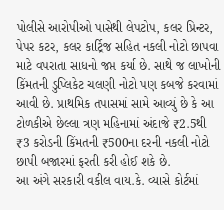પોલીસે આરોપીઓ પાસેથી લેપટોપ, કલર પ્રિન્ટર, પેપર કટર, કલર કાર્ટ્રિજ સહિત નકલી નોટો છાપવા માટે વપરાતા સાધનો જપ્ત કર્યા છે. સાથે જ લાખોની કિંમતની ડુપ્લિકેટ ચલણી નોટો પણ કબજે કરવામાં આવી છે. પ્રાથમિક તપાસમાં સામે આવ્યું છે કે આ ટોળકીએ છેલ્લા ત્રણ મહિનામાં અંદાજે ₹2.5થી ₹3 કરોડની કિંમતની ₹500ના દરની નકલી નોટો છાપી બજારમાં ફરતી કરી હોઈ શકે છે.
આ અંગે સરકારી વકીલ વાય.કે. વ્યાસે કોર્ટમાં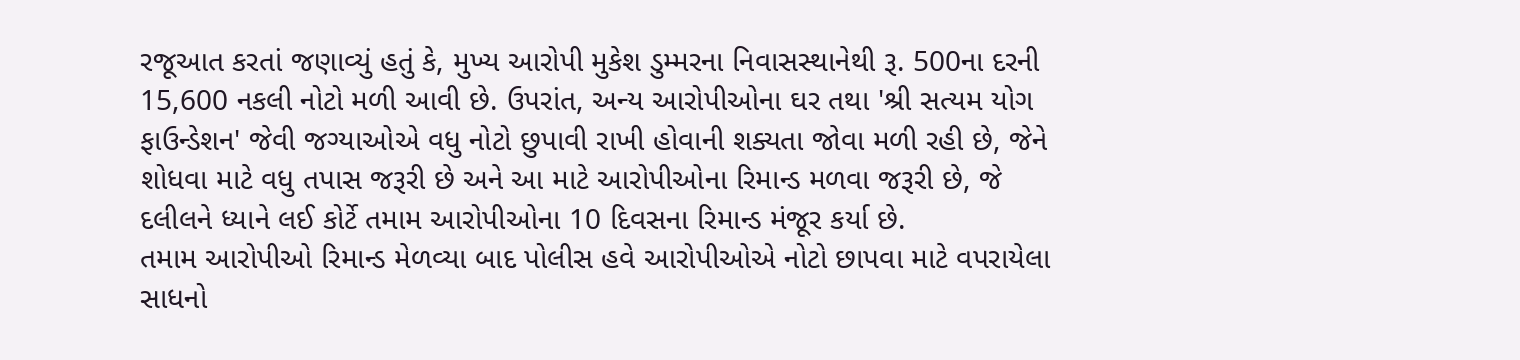રજૂઆત કરતાં જણાવ્યું હતું કે, મુખ્ય આરોપી મુકેશ ડુમ્મરના નિવાસસ્થાનેથી રૂ. 500ના દરની 15,600 નકલી નોટો મળી આવી છે. ઉપરાંત, અન્ય આરોપીઓના ઘર તથા 'શ્રી સત્યમ યોગ ફાઉન્ડેશન' જેવી જગ્યાઓએ વધુ નોટો છુપાવી રાખી હોવાની શક્યતા જોવા મળી રહી છે, જેને શોધવા માટે વધુ તપાસ જરૂરી છે અને આ માટે આરોપીઓના રિમાન્ડ મળવા જરૂરી છે, જે દલીલને ધ્યાને લઈ કોર્ટે તમામ આરોપીઓના 10 દિવસના રિમાન્ડ મંજૂર કર્યા છે.
તમામ આરોપીઓ રિમાન્ડ મેળવ્યા બાદ પોલીસ હવે આરોપીઓએ નોટો છાપવા માટે વપરાયેલા સાધનો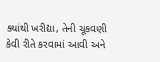ક્યાંથી ખરીદ્યા, તેની ચૂકવણી કેવી રીતે કરવામાં આવી અને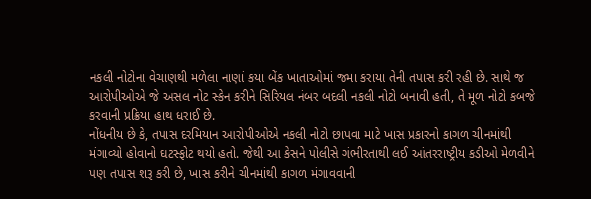નકલી નોટોના વેચાણથી મળેલા નાણાં કયા બેંક ખાતાઓમાં જમા કરાયા તેની તપાસ કરી રહી છે. સાથે જ આરોપીઓએ જે અસલ નોટ સ્કેન કરીને સિરિયલ નંબર બદલી નકલી નોટો બનાવી હતી, તે મૂળ નોટો કબજે કરવાની પ્રક્રિયા હાથ ધરાઈ છે.
નોંધનીય છે કે, તપાસ દરમિયાન આરોપીઓએ નકલી નોટો છાપવા માટે ખાસ પ્રકારનો કાગળ ચીનમાંથી મંગાવ્યો હોવાનો ઘટસ્ફોટ થયો હતો. જેથી આ કેસને પોલીસે ગંભીરતાથી લઈ આંતરરાષ્ટ્રીય કડીઓ મેળવીને પણ તપાસ શરૂ કરી છે, ખાસ કરીને ચીનમાંથી કાગળ મંગાવવાની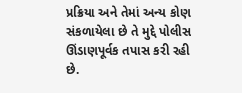પ્રક્રિયા અને તેમાં અન્ય કોણ સંકળાયેલા છે તે મુદ્દે પોલીસ ઊંડાણપૂર્વક તપાસ કરી રહી છે.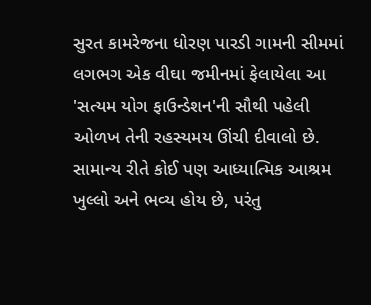સુરત કામરેજના ધોરણ પારડી ગામની સીમમાં લગભગ એક વીઘા જમીનમાં ફેલાયેલા આ 'સત્યમ યોગ ફાઉન્ડેશન'ની સૌથી પહેલી ઓળખ તેની રહસ્યમય ઊંચી દીવાલો છે. સામાન્ય રીતે કોઈ પણ આધ્યાત્મિક આશ્રમ ખુલ્લો અને ભવ્ય હોય છે, પરંતુ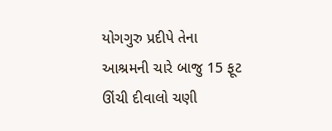યોગગુરુ પ્રદીપે તેના આશ્રમની ચારે બાજુ 15 ફૂટ ઊંચી દીવાલો ચણી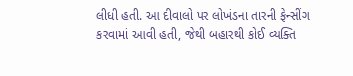લીધી હતી. આ દીવાલો પર લોખંડના તારની ફેન્સીંગ કરવામાં આવી હતી, જેથી બહારથી કોઈ વ્યક્તિ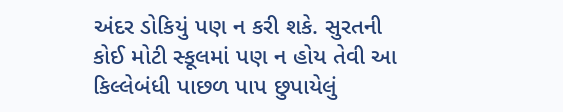અંદર ડોકિયું પણ ન કરી શકે. સુરતની કોઈ મોટી સ્કૂલમાં પણ ન હોય તેવી આ કિલ્લેબંધી પાછળ પાપ છુપાયેલું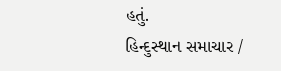હતું.
હિન્દુસ્થાન સમાચાર /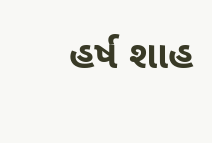હર્ષ શાહ